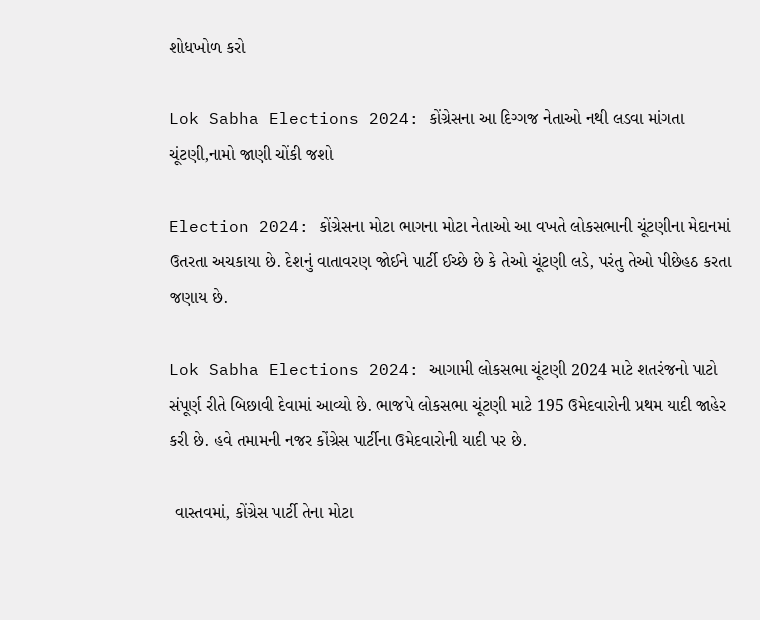શોધખોળ કરો

Lok Sabha Elections 2024: કોંગ્રેસના આ દિગ્ગજ નેતાઓ નથી લડવા માંગતા ચૂંટણી,નામો જાણી ચોંકી જશો

Election 2024: કોંગ્રેસના મોટા ભાગના મોટા નેતાઓ આ વખતે લોકસભાની ચૂંટણીના મેદાનમાં ઉતરતા અચકાયા છે. દેશનું વાતાવરણ જોઈને પાર્ટી ઈચ્છે છે કે તેઓ ચૂંટણી લડે, પરંતુ તેઓ પીછેહઠ કરતા જણાય છે.

Lok Sabha Elections 2024: આગામી લોકસભા ચૂંટણી 2024 માટે શતરંજનો પાટો સંપૂર્ણ રીતે બિછાવી દેવામાં આવ્યો છે. ભાજપે લોકસભા ચૂંટણી માટે 195 ઉમેદવારોની પ્રથમ યાદી જાહેર કરી છે. હવે તમામની નજર કોંગ્રેસ પાર્ટીના ઉમેદવારોની યાદી પર છે.

 વાસ્તવમાં, કોંગ્રેસ પાર્ટી તેના મોટા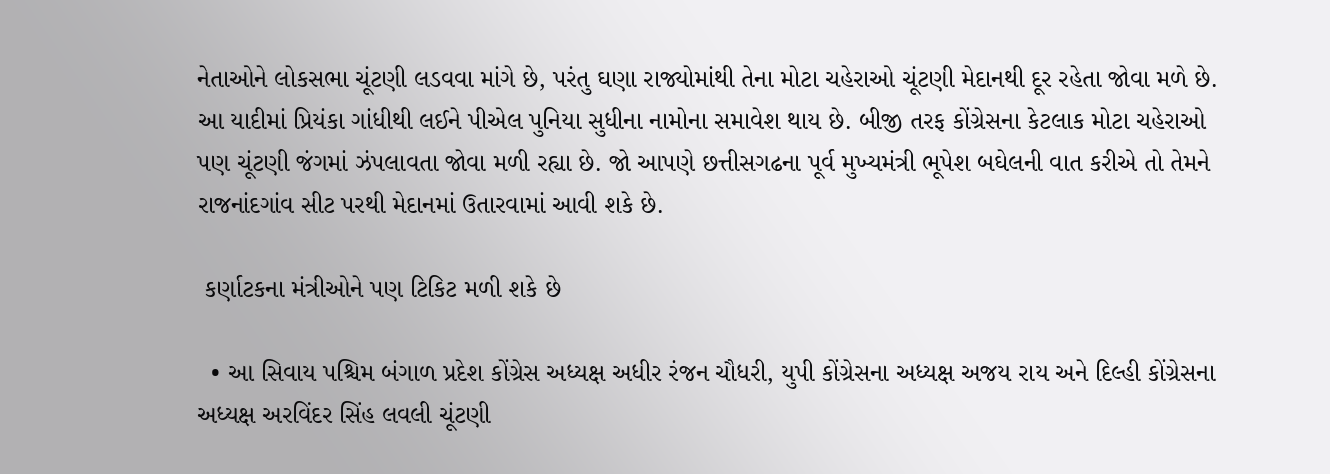નેતાઓને લોકસભા ચૂંટણી લડવવા માંગે છે, પરંતુ ઘણા રાજ્યોમાંથી તેના મોટા ચહેરાઓ ચૂંટણી મેદાનથી દૂર રહેતા જોવા મળે છે. આ યાદીમાં પ્રિયંકા ગાંધીથી લઈને પીએલ પુનિયા સુધીના નામોના સમાવેશ થાય છે. બીજી તરફ કોંગ્રેસના કેટલાક મોટા ચહેરાઓ પણ ચૂંટણી જંગમાં ઝંપલાવતા જોવા મળી રહ્યા છે. જો આપણે છત્તીસગઢના પૂર્વ મુખ્યમંત્રી ભૂપેશ બઘેલની વાત કરીએ તો તેમને રાજનાંદગાંવ સીટ પરથી મેદાનમાં ઉતારવામાં આવી શકે છે.

 કર્ણાટકના મંત્રીઓને પણ ટિકિટ મળી શકે છે

  • આ સિવાય પશ્ચિમ બંગાળ પ્રદેશ કોંગ્રેસ અધ્યક્ષ અધીર રંજન ચૌધરી, યુપી કોંગ્રેસના અધ્યક્ષ અજય રાય અને દિલ્હી કોંગ્રેસના અધ્યક્ષ અરવિંદર સિંહ લવલી ચૂંટણી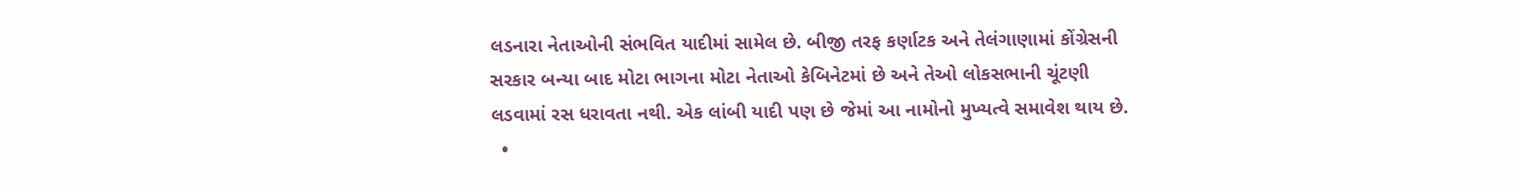લડનારા નેતાઓની સંભવિત યાદીમાં સામેલ છે. બીજી તરફ કર્ણાટક અને તેલંગાણામાં કોંગ્રેસની સરકાર બન્યા બાદ મોટા ભાગના મોટા નેતાઓ કેબિનેટમાં છે અને તેઓ લોકસભાની ચૂંટણી લડવામાં રસ ધરાવતા નથી. એક લાંબી યાદી પણ છે જેમાં આ નામોનો મુખ્યત્વે સમાવેશ થાય છે.
  •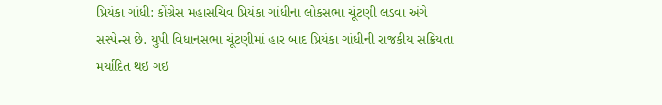પ્રિયંકા ગાંધી: કોંગ્રેસ મહાસચિવ પ્રિયંકા ગાંધીના લોકસભા ચૂંટણી લડવા અંગે સસ્પેન્સ છે. યુપી વિધાનસભા ચૂંટણીમાં હાર બાદ પ્રિયંકા ગાંધીની રાજકીય સક્રિયતા મર્યાદિત થઇ ગઇ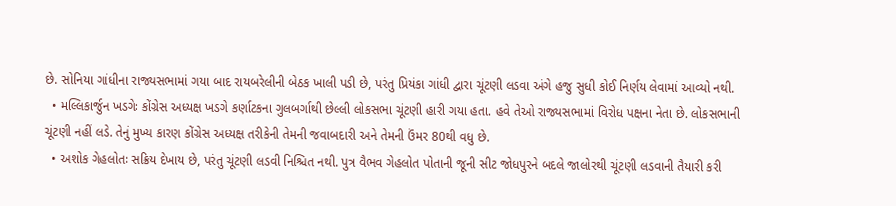છે. સોનિયા ગાંધીના રાજ્યસભામાં ગયા બાદ રાયબરેલીની બેઠક ખાલી પડી છે, પરંતુ પ્રિયંકા ગાંધી દ્વારા ચૂંટણી લડવા અંગે હજુ સુધી કોઈ નિર્ણય લેવામાં આવ્યો નથી.
  • મલ્લિકાર્જુન ખડગેઃ કોંગ્રેસ અધ્યક્ષ ખડગે કર્ણાટકના ગુલબર્ગાથી છેલ્લી લોકસભા ચૂંટણી હારી ગયા હતા. હવે તેઓ રાજ્યસભામાં વિરોધ પક્ષના નેતા છે. લોકસભાની ચૂંટણી નહીં લડે. તેનું મુખ્ય કારણ કોંગ્રેસ અધ્યક્ષ તરીકેની તેમની જવાબદારી અને તેમની ઉંમર 80થી વધુ છે.
  • અશોક ગેહલોતઃ સક્રિય દેખાય છે, પરંતુ ચૂંટણી લડવી નિશ્ચિત નથી. પુત્ર વૈભવ ગેહલોત પોતાની જૂની સીટ જોધપુરને બદલે જાલોરથી ચૂંટણી લડવાની તૈયારી કરી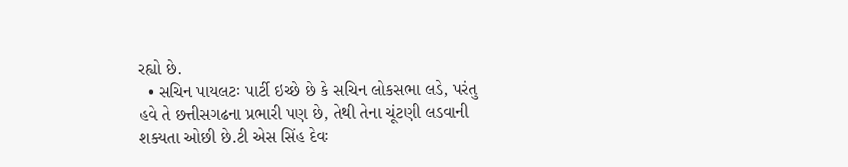રહ્યો છે.
  • સચિન પાયલટઃ પાર્ટી ઇચ્છે છે કે સચિન લોકસભા લડે, પરંતુ હવે તે છત્તીસગઢના પ્રભારી પણ છે, તેથી તેના ચૂંટણી લડવાની શક્યતા ઓછી છે.ટી એસ સિંહ દેવઃ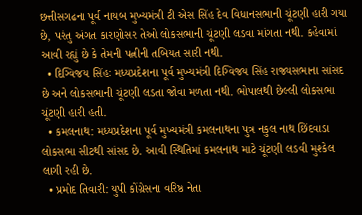છત્તીસગઢના પૂર્વ નાયબ મુખ્યમંત્રી ટી એસ સિંહ દેવ વિધાનસભાની ચૂંટણી હારી ગયા છે, પરંતુ અંગત કારણોસર તેઓ લોકસભાની ચૂંટણી લડવા માંગતા નથી. કહેવામાં આવી રહ્યું છે કે તેમની પત્નીની તબિયત સારી નથી.
  • દિગ્વિજય સિંહઃ મધ્યપ્રદેશના પૂર્વ મુખ્યમંત્રી દિગ્વિજય સિંહ રાજ્યસભાના સાંસદ છે અને લોકસભાની ચૂંટણી લડતા જોવા મળતા નથી. ભોપાલથી છેલ્લી લોકસભા ચૂંટણી હારી હતી.
  • કમલનાથ: મધ્યપ્રદેશના પૂર્વ મુખ્યમંત્રી કમલનાથના પુત્ર નકુલ નાથ છિંદવાડા લોકસભા સીટથી સાંસદ છે. આવી સ્થિતિમાં કમલનાથ માટે ચૂંટણી લડવી મુશ્કેલ લાગી રહી છે.
  • પ્રમોદ તિવારી: યુપી કોંગ્રેસના વરિષ્ઠ નેતા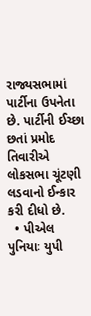રાજ્યસભામાં પાર્ટીના ઉપનેતા છે. પાર્ટીની ઈચ્છા છતાં પ્રમોદ તિવારીએ લોકસભા ચૂંટણી લડવાનો ઈન્કાર કરી દીધો છે.
  • પીએલ પુનિયાઃ યુપી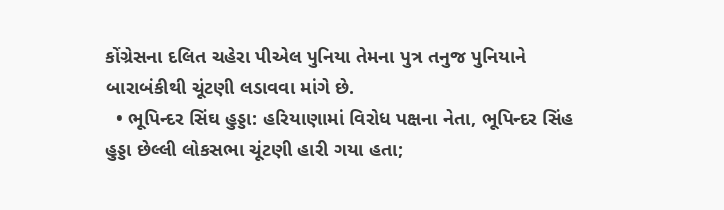કોંગ્રેસના દલિત ચહેરા પીએલ પુનિયા તેમના પુત્ર તનુજ પુનિયાને બારાબંકીથી ચૂંટણી લડાવવા માંગે છે.
  • ભૂપિન્દર સિંઘ હુડ્ડા: હરિયાણામાં વિરોધ પક્ષના નેતા, ભૂપિન્દર સિંહ હુડ્ડા છેલ્લી લોકસભા ચૂંટણી હારી ગયા હતા;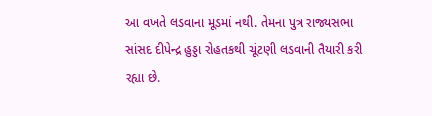આ વખતે લડવાના મૂડમાં નથી. તેમના પુત્ર રાજ્યસભા સાંસદ દીપેન્દ્ર હુડ્ડા રોહતકથી ચૂંટણી લડવાની તૈયારી કરી રહ્યા છે.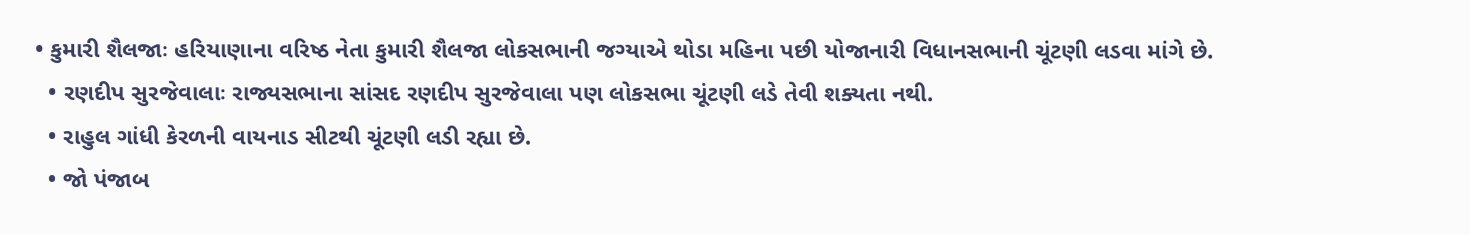• કુમારી શૈલજાઃ હરિયાણાના વરિષ્ઠ નેતા કુમારી શૈલજા લોકસભાની જગ્યાએ થોડા મહિના પછી યોજાનારી વિધાનસભાની ચૂંટણી લડવા માંગે છે.
  • રણદીપ સુરજેવાલાઃ રાજ્યસભાના સાંસદ રણદીપ સુરજેવાલા પણ લોકસભા ચૂંટણી લડે તેવી શક્યતા નથી.
  • રાહુલ ગાંધી કેરળની વાયનાડ સીટથી ચૂંટણી લડી રહ્યા છે.
  • જો પંજાબ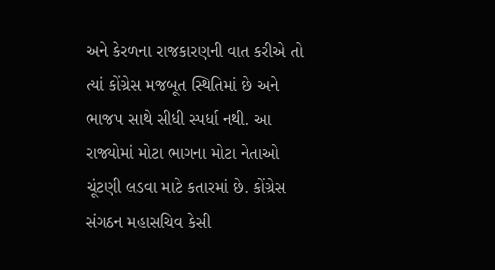અને કેરળના રાજકારણની વાત કરીએ તો ત્યાં કોંગ્રેસ મજબૂત સ્થિતિમાં છે અને ભાજપ સાથે સીધી સ્પર્ધા નથી. આ રાજ્યોમાં મોટા ભાગના મોટા નેતાઓ ચૂંટણી લડવા માટે કતારમાં છે. કોંગ્રેસ સંગઠન મહાસચિવ કેસી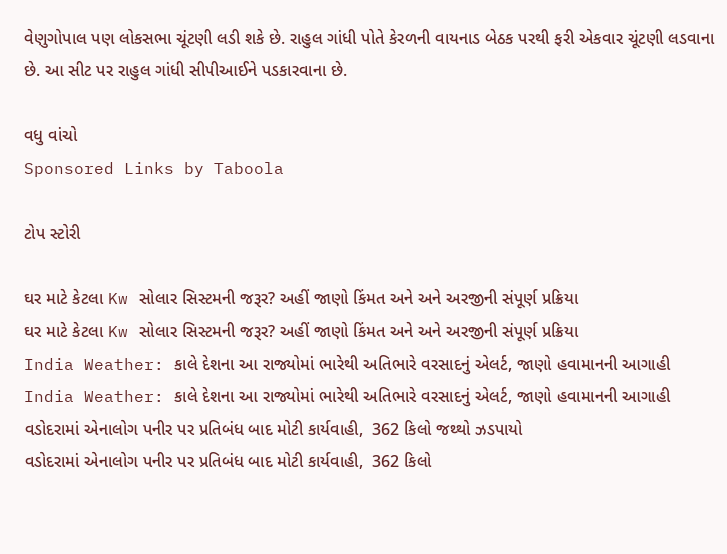વેણુગોપાલ પણ લોકસભા ચૂંટણી લડી શકે છે. રાહુલ ગાંધી પોતે કેરળની વાયનાડ બેઠક પરથી ફરી એકવાર ચૂંટણી લડવાના છે. આ સીટ પર રાહુલ ગાંધી સીપીઆઈને પડકારવાના છે.

વધુ વાંચો
Sponsored Links by Taboola

ટોપ સ્ટોરી

ઘર માટે કેટલા Kw સોલાર સિસ્ટમની જરૂર? અહીં જાણો કિંમત અને અને અરજીની સંપૂર્ણ પ્રક્રિયા
ઘર માટે કેટલા Kw સોલાર સિસ્ટમની જરૂર? અહીં જાણો કિંમત અને અને અરજીની સંપૂર્ણ પ્રક્રિયા
India Weather: કાલે દેશના આ રાજ્યોમાં ભારેથી અતિભારે વરસાદનું એલર્ટ, જાણો હવામાનની આગાહી
India Weather: કાલે દેશના આ રાજ્યોમાં ભારેથી અતિભારે વરસાદનું એલર્ટ, જાણો હવામાનની આગાહી
વડોદરામાં એનાલોગ પનીર પર પ્રતિબંધ બાદ મોટી કાર્યવાહી,  362 કિલો જથ્થો ઝડપાયો
વડોદરામાં એનાલોગ પનીર પર પ્રતિબંધ બાદ મોટી કાર્યવાહી,  362 કિલો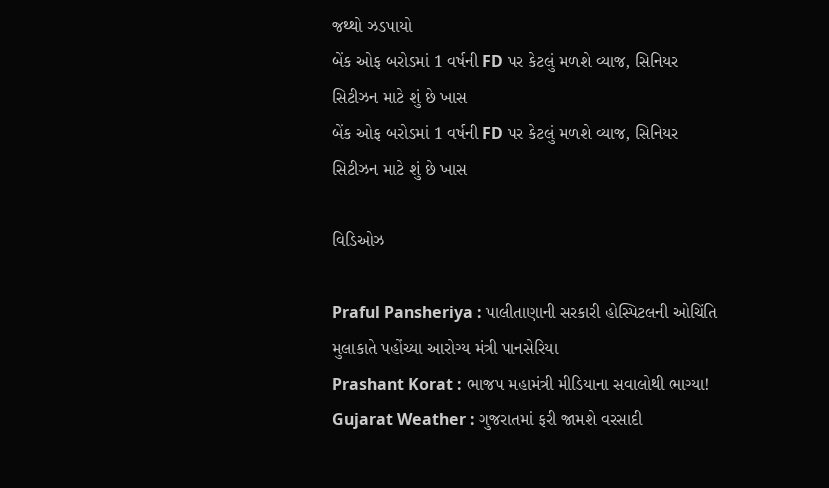જથ્થો ઝડપાયો
બેંક ઓફ બરોડમાં 1 વર્ષની FD પર કેટલું મળશે વ્યાજ, સિનિયર સિટીઝન માટે શું છે ખાસ
બેંક ઓફ બરોડમાં 1 વર્ષની FD પર કેટલું મળશે વ્યાજ, સિનિયર સિટીઝન માટે શું છે ખાસ

વિડિઓઝ

Praful Pansheriya : પાલીતાણાની સરકારી હોસ્પિટલની ઓચિંતિ મુલાકાતે પહોંચ્યા આરોગ્ય મંત્રી પાનસેરિયા
Prashant Korat : ભાજપ મહામંત્રી મીડિયાના સવાલોથી ભાગ્યા!
Gujarat Weather : ગુજરાતમાં ફરી જામશે વરસાદી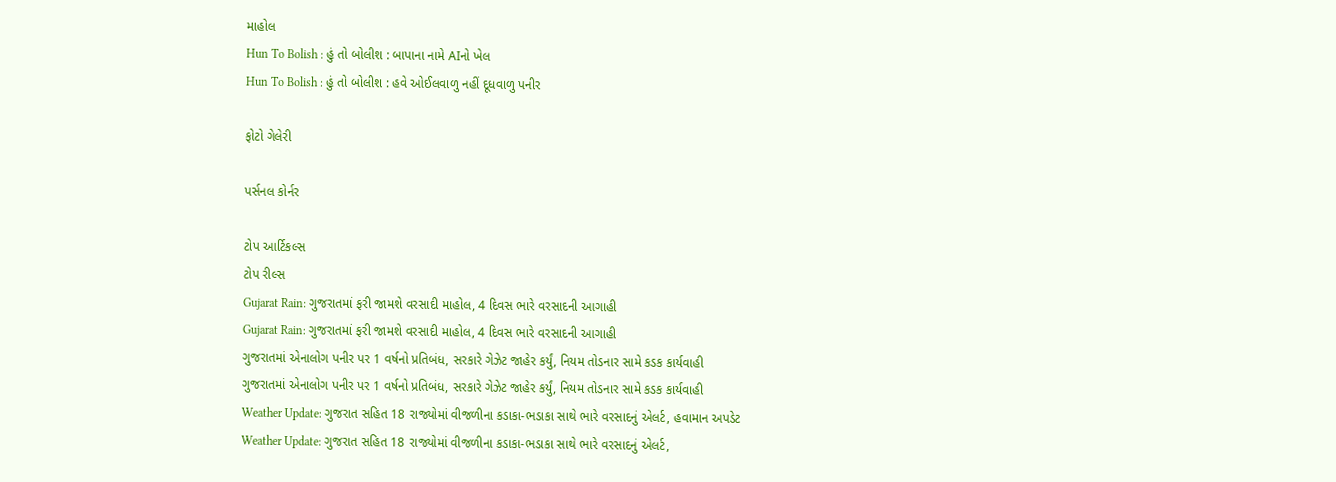માહોલ
Hun To Bolish : હું તો બોલીશ : બાપાના નામે AIનો ખેલ
Hun To Bolish : હું તો બોલીશ : હવે ઓઈલવાળુ નહીં દૂધવાળુ પનીર

ફોટો ગેલેરી

પર્સનલ કોર્નર

ટોપ આર્ટિકલ્સ
ટોપ રીલ્સ
Gujarat Rain: ગુજરાતમાં ફરી જામશે વરસાદી માહોલ, 4 દિવસ ભારે વરસાદની આગાહી
Gujarat Rain: ગુજરાતમાં ફરી જામશે વરસાદી માહોલ, 4 દિવસ ભારે વરસાદની આગાહી
ગુજરાતમાં એનાલોગ પનીર પર 1 વર્ષનો પ્રતિબંધ, સરકારે ગેઝેટ જાહેર કર્યું, નિયમ તોડનાર સામે કડક કાર્યવાહી
ગુજરાતમાં એનાલોગ પનીર પર 1 વર્ષનો પ્રતિબંધ, સરકારે ગેઝેટ જાહેર કર્યું, નિયમ તોડનાર સામે કડક કાર્યવાહી
Weather Update: ગુજરાત સહિત 18 રાજ્યોમાં વીજળીના કડાકા-ભડાકા સાથે ભારે વરસાદનું એલર્ટ, હવામાન અપડેટ
Weather Update: ગુજરાત સહિત 18 રાજ્યોમાં વીજળીના કડાકા-ભડાકા સાથે ભારે વરસાદનું એલર્ટ,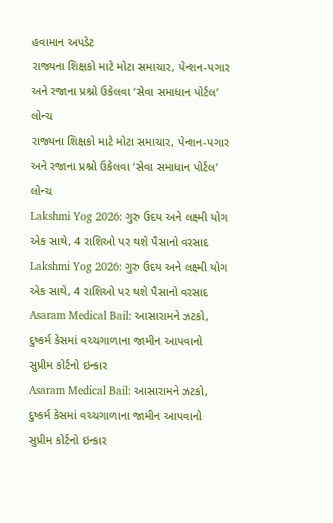હવામાન અપડેટ
રાજ્યના શિક્ષકો માટે મોટા સમાચાર, પેન્શન-પગાર અને રજાના પ્રશ્નો ઉકેલવા ‘સેવા સમાધાન પોર્ટલ’ લોન્ચ
રાજ્યના શિક્ષકો માટે મોટા સમાચાર, પેન્શન-પગાર અને રજાના પ્રશ્નો ઉકેલવા ‘સેવા સમાધાન પોર્ટલ’ લોન્ચ
Lakshmi Yog 2026: ગુરુ ઉદય અને લક્ષ્મી યોગ એક સાથે, 4 રાશિઓ પર થશે પૈસાનો વરસાદ
Lakshmi Yog 2026: ગુરુ ઉદય અને લક્ષ્મી યોગ એક સાથે, 4 રાશિઓ પર થશે પૈસાનો વરસાદ
Asaram Medical Bail: આસારામને ઝટકો, દુષ્કર્મ કેસમાં વચ્ચગાળાના જામીન આપવાનો સુપ્રીમ કોર્ટનો ઇન્કાર
Asaram Medical Bail: આસારામને ઝટકો, દુષ્કર્મ કેસમાં વચ્ચગાળાના જામીન આપવાનો સુપ્રીમ કોર્ટનો ઇન્કાર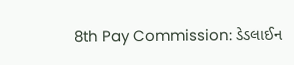8th Pay Commission: ડેડલાઈન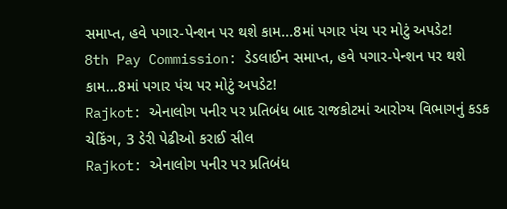સમાપ્ત, હવે પગાર-પેન્શન પર થશે કામ...8માં પગાર પંચ પર મોટું અપડેટ!
8th Pay Commission: ડેડલાઈન સમાપ્ત, હવે પગાર-પેન્શન પર થશે કામ...8માં પગાર પંચ પર મોટું અપડેટ!
Rajkot: એનાલોગ પનીર પર પ્રતિબંધ બાદ રાજકોટમાં આરોગ્ય વિભાગનું કડક ચેકિંગ, 3 ડેરી પેઢીઓ કરાઈ સીલ
Rajkot: એનાલોગ પનીર પર પ્રતિબંધ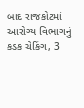બાદ રાજકોટમાં આરોગ્ય વિભાગનું કડક ચેકિંગ, 3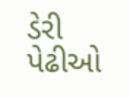ડેરી પેઢીઓ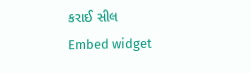કરાઈ સીલ
Embed widget